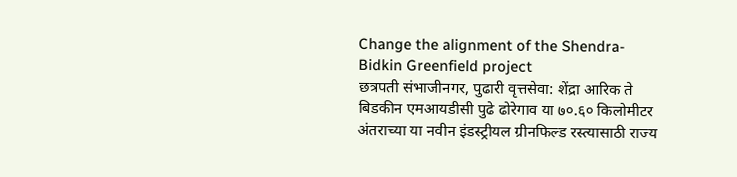Change the alignment of the Shendra-Bidkin Greenfield project
छत्रपती संभाजीनगर, पुढारी वृत्तसेवा: शेंद्रा आरिक ते बिडकीन एमआयडीसी पुढे ढोरेगाव या ७०.६० किलोमीटर अंतराच्या या नवीन इंडस्ट्रीयल ग्रीनफिल्ड रस्त्यासाठी राज्य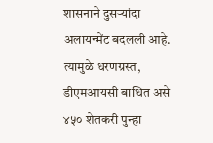शासनाने दुसऱ्यांदा अलायन्मेंट बदलली आहे. त्यामुळे धरणग्रस्त, डीएमआयसी बाधित असे ४५० शेतकरी पुन्हा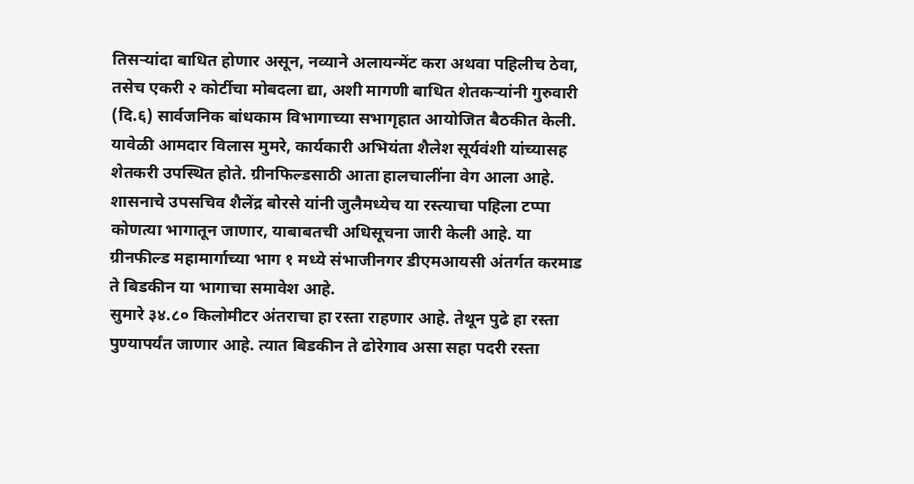तिसऱ्यांदा बाधित होणार असून, नव्याने अलायन्मेंट करा अथवा पहिलीच ठेवा, तसेच एकरी २ कोर्टीचा मोबदला द्या, अशी मागणी बाधित शेतकऱ्यांनी गुरुवारी (दि.६) सार्वजनिक बांधकाम विभागाच्या सभागृहात आयोजित बैठकीत केली.
यावेळी आमदार विलास मुमरे, कार्यकारी अभियंता शैलेश सूर्यवंशी यांच्यासह शेतकरी उपस्थित होते. ग्रीनफिल्डसाठी आता हालचालींना वेग आला आहे. शासनाचे उपसचिव शैलेंद्र बोरसे यांनी जुलैमध्येच या रस्त्याचा पहिला टप्पा कोणत्या भागातून जाणार, याबाबतची अधिसूचना जारी केली आहे. या ग्रीनफील्ड महामार्गाच्या भाग १ मध्ये संभाजीनगर डीएमआयसी अंतर्गत करमाड ते बिडकीन या भागाचा समावेश आहे.
सुमारे ३४.८० किलोमीटर अंतराचा हा रस्ता राहणार आहे. तेथून पुढे हा रस्ता पुण्यापर्यंत जाणार आहे. त्यात बिडकीन ते ढोरेगाव असा सहा पदरी रस्ता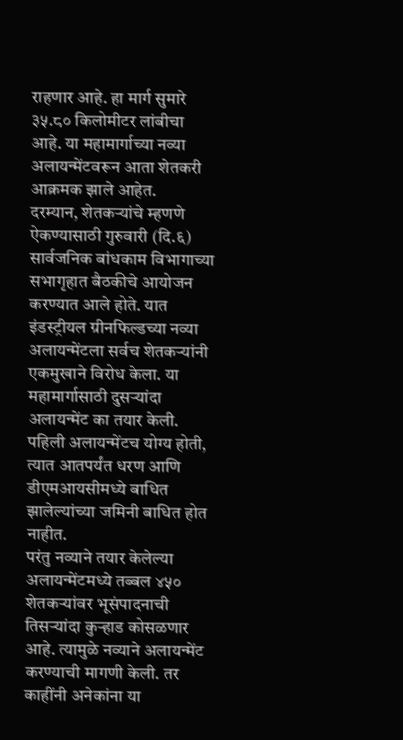राहणार आहे. हा मार्ग सुमारे ३५.८० किलोमीटर लांबीचा आहे. या महामार्गाच्या नव्या अलायन्मेंटवरून आता शेतकरी आक्रमक झाले आहेत.
दरम्यान, शेतकऱ्यांचे म्हणणे ऐकण्यासाठी गुरुवारी (दि.६) सार्वजनिक बांधकाम विभागाच्या सभागृहात बैठकीचे आयोजन करण्यात आले होते. यात इंडस्ट्रीयल ग्रीनफिल्डच्या नव्या अलायन्मेंटला सर्वच शेतकऱ्यांनी एकमुखाने विरोध केला. या महामार्गासाठी दुसऱ्यांदा अलायन्मेंट का तयार केली. पहिली अलायन्मेंटच योग्य होती, त्यात आतपर्यंत धरण आणि डीएमआयसीमध्ये बाधित झालेल्यांच्या जमिनी बाधित होत नाहीत.
परंतु नव्याने तयार केलेल्या अलायन्मेंटमध्ये तब्बल ४५० शेतकऱ्यांवर भूसंपादनाची तिसऱ्यांदा कुऱ्हाड कोसळणार आहे. त्यामुळे नव्याने अलायन्मेंट करण्याची मागणी केली. तर काहींनी अनेकांना या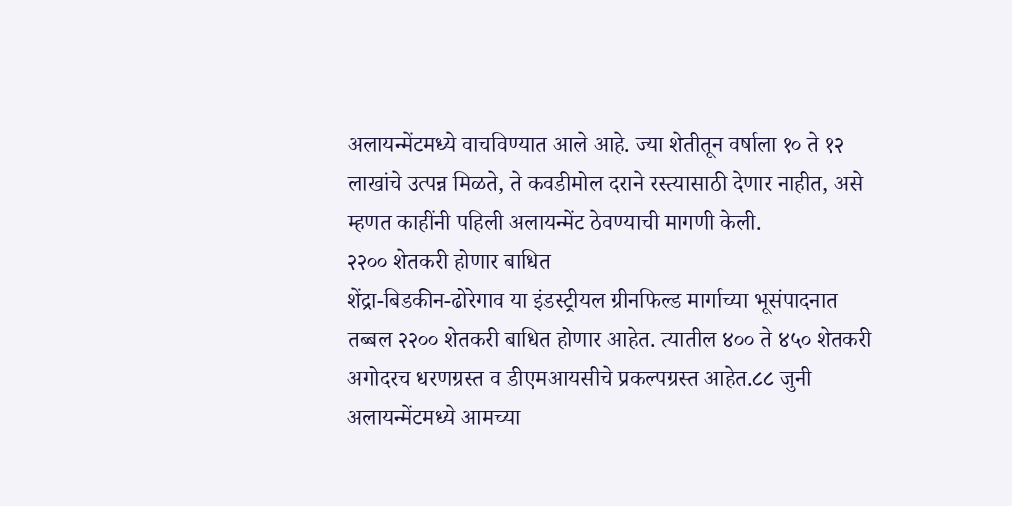अलायन्मेंटमध्ये वाचविण्यात आले आहे. ज्या शेतीतून वर्षाला १० ते १२ लाखांचे उत्पन्न मिळते, ते कवडीमोल दराने रस्त्यासाठी देणार नाहीत, असे म्हणत काहींनी पहिली अलायन्मेंट ठेवण्याची मागणी केली.
२२०० शेतकरी होणार बाधित
शेंद्रा-बिडकीन-ढोरेगाव या इंडस्ट्रीयल ग्रीनफिल्ड मार्गाच्या भूसंपादनात तब्बल २२०० शेतकरी बाधित होणार आहेत. त्यातील ४०० ते ४५० शेतकरी अगोदरच धरणग्रस्त व डीएमआयसीचे प्रकल्पग्रस्त आहेत.८८ जुनी अलायन्मेंटमध्ये आमच्या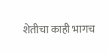शेतीचा काही भागच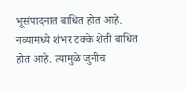भूसंपादनात बाधित होत आहे. नव्यामध्ये शंभर टक्के शेती बाधित होत आहे. त्यामुळे जुनीच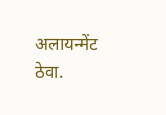अलायन्मेंट ठेवा.